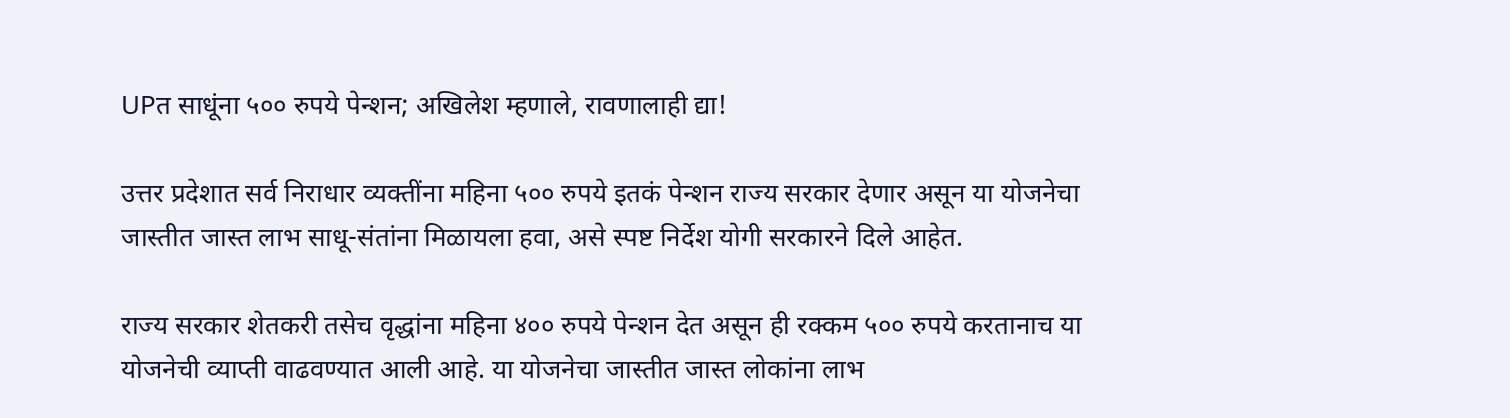UPत साधूंना ५०० रुपये पेन्शन; अखिलेश म्हणाले, रावणालाही द्या!

उत्तर प्रदेशात सर्व निराधार व्यक्तींना महिना ५०० रुपये इतकं पेन्शन राज्य सरकार देणार असून या योजनेचा जास्तीत जास्त लाभ साधू-संतांना मिळायला हवा, असे स्पष्ट निर्देश योगी सरकारने दिले आहेत.

राज्य सरकार शेतकरी तसेच वृद्धांना महिना ४०० रुपये पेन्शन देत असून ही रक्कम ५०० रुपये करतानाच या योजनेची व्याप्ती वाढवण्यात आली आहे. या योजनेचा जास्तीत जास्त लोकांना लाभ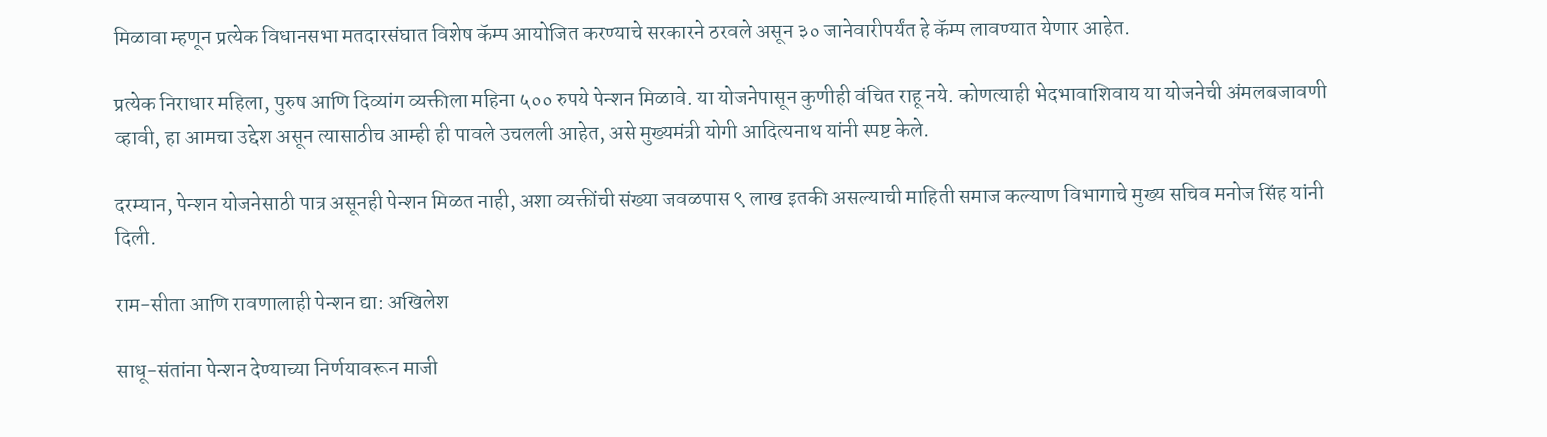मिळावा म्हणून प्रत्येक विधानसभा मतदारसंघात विशेष कॅम्प आयोजित करण्याचे सरकारने ठरवले असून ३० जानेवारीपर्यंत हे कॅम्प लावण्यात येणार आहेत.

प्रत्येक निराधार महिला, पुरुष आणि दिव्यांग व्यक्तीला महिना ५०० रुपये पेन्शन मिळावे. या योजनेपासून कुणीही वंचित राहू नये. कोणत्याही भेदभावाशिवाय या योजनेची अंमलबजावणी व्हावी, हा आमचा उद्देश असून त्यासाठीच आम्ही ही पावले उचलली आहेत, असे मुख्यमंत्री योगी आदित्यनाथ यांनी स्पष्ट केले.

दरम्यान, पेन्शन योजनेसाठी पात्र असूनही पेन्शन मिळत नाही, अशा व्यक्तींची संख्या जवळपास ९ लाख इतकी असल्याची माहिती समाज कल्याण विभागाचे मुख्य सचिव मनोज सिंह यांनी दिली.

राम-सीता आणि रावणालाही पेन्शन द्या: अखिलेश

साधू-संतांना पेन्शन देण्याच्या निर्णयावरून माजी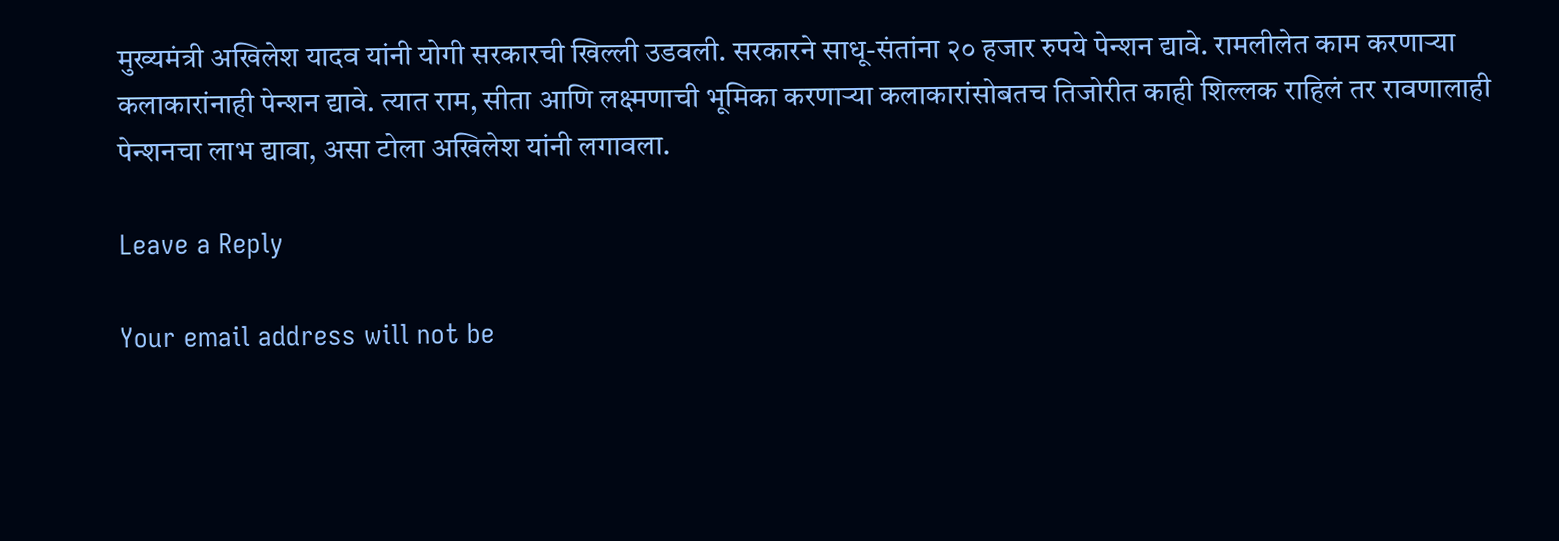मुख्यमंत्री अखिलेश यादव यांनी योगी सरकारची खिल्ली उडवली. सरकारने साधू-संतांना २० हजार रुपये पेन्शन द्यावे. रामलीलेत काम करणाऱ्या कलाकारांनाही पेन्शन द्यावे. त्यात राम, सीता आणि लक्ष्मणाची भूमिका करणाऱ्या कलाकारांसोबतच तिजोरीत काही शिल्लक राहिलं तर रावणालाही पेन्शनचा लाभ द्यावा, असा टोला अखिलेश यांनी लगावला.

Leave a Reply

Your email address will not be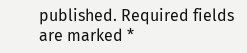published. Required fields are marked *